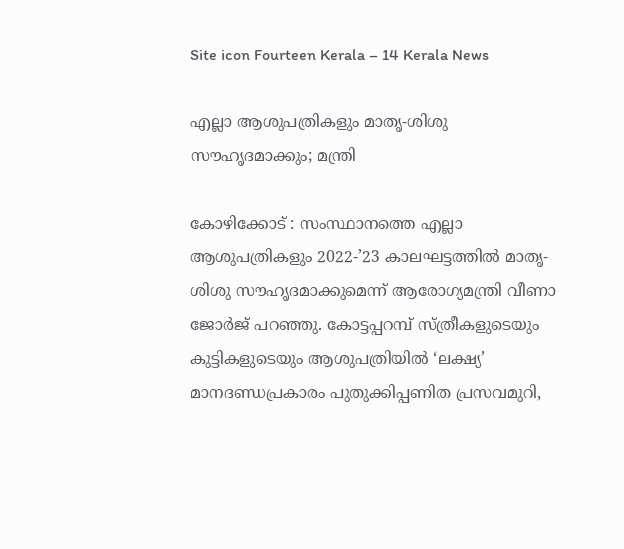Site icon Fourteen Kerala – 14 Kerala News

എല്ലാ ആശുപത്രികളും മാതൃ-ശിശു സൗഹൃദമാക്കും; മന്ത്രി

കോഴിക്കോട് : സംസ്ഥാനത്തെ എല്ലാ ആശുപത്രികളും 2022-’23 കാലഘട്ടത്തിൽ മാതൃ-ശിശു സൗഹൃദമാക്കുമെന്ന് ആരോഗ്യമന്ത്രി വീണാ ജോർജ് പറഞ്ഞു. കോട്ടപ്പറമ്പ് സ്ത്രീകളുടെയും കുട്ടികളുടെയും ആശുപത്രിയിൽ ‘ലക്ഷ്യ’ മാനദണ്ഡപ്രകാരം പുതുക്കിപ്പണിത പ്രസവമുറി,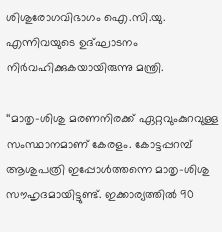ശിശുരോഗവിഭാഗം ഐ.സി.യു. എന്നിവയുടെ ഉദ്ഘാടനം നിർവഹിക്കുകയായിരുന്നു മന്ത്രി.

‘‘മാതൃ-ശിശു മരണനിരക്ക് ഏറ്റവുംകുറവുള്ള സംസ്ഥാനമാണ് കേരളം. കോട്ടപ്പറമ്പ് ആശുപത്രി ഇപ്പോൾത്തന്നെ മാതൃ-ശിശു സൗഹൃദമായിട്ടുണ്ട്. ഇക്കാര്യത്തിൽ 90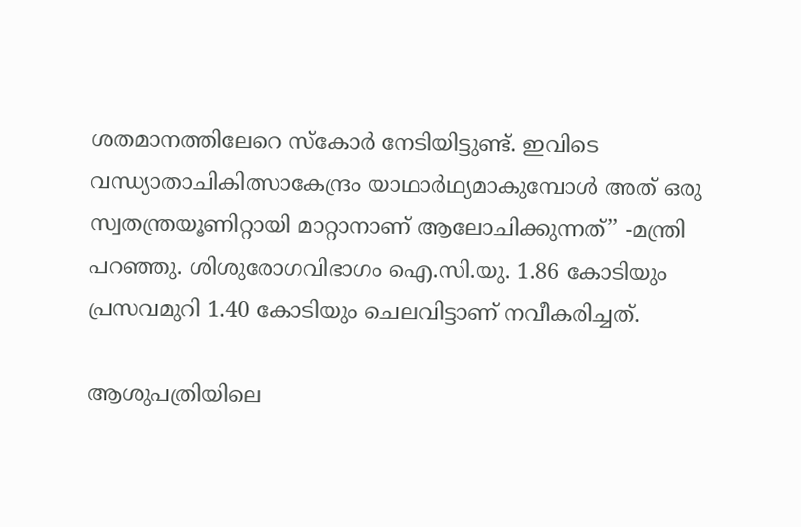ശതമാനത്തിലേറെ സ്കോർ നേടിയിട്ടുണ്ട്. ഇവിടെ വന്ധ്യാതാചികിത്സാകേന്ദ്രം യാഥാർഥ്യമാകുമ്പോൾ അത് ഒരു സ്വതന്ത്രയൂണിറ്റായി മാറ്റാനാണ് ആലോചിക്കുന്നത്’’ -മന്ത്രി പറഞ്ഞു. ശിശുരോഗവിഭാഗം ഐ.സി.യു. 1.86 കോടിയും പ്രസവമുറി 1.40 കോടിയും ചെലവിട്ടാണ് നവീകരിച്ചത്.

ആശുപത്രിയിലെ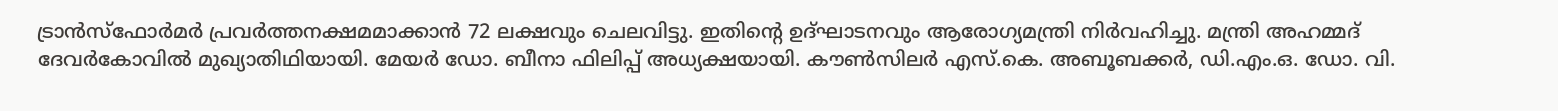ട്രാൻസ്ഫോർമർ പ്രവർത്തനക്ഷമമാക്കാൻ 72 ലക്ഷവും ചെലവിട്ടു. ഇതിന്റെ ഉദ്ഘാടനവും ആരോഗ്യമന്ത്രി നിർവഹിച്ചു. മന്ത്രി അഹമ്മദ് ദേവർകോവിൽ മുഖ്യാതിഥിയായി. മേയർ ഡോ. ബീനാ ഫിലിപ്പ് അധ്യക്ഷയായി. കൗൺസിലർ എസ്.കെ. അബൂബക്കർ, ഡി.എം.ഒ. ഡോ. വി.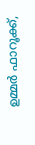ഉമ്മർ ഫാറൂക്ക്,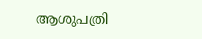ആശുപത്രി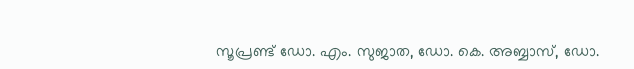സൂപ്രണ്ട് ഡോ. എം. സുജാത, ഡോ. കെ. അബ്ബാസ്, ഡോ.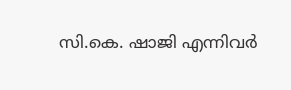സി.കെ. ഷാജി എന്നിവർ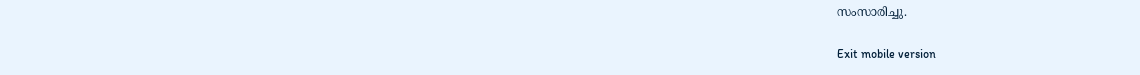സംസാരിച്ചു.

Exit mobile version